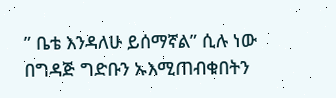” ቤቴ እንዳለሁ ይሰማኛል” ሲሉ ነው በግዳጅ ግድቡን ኡእሚጠብቁበትን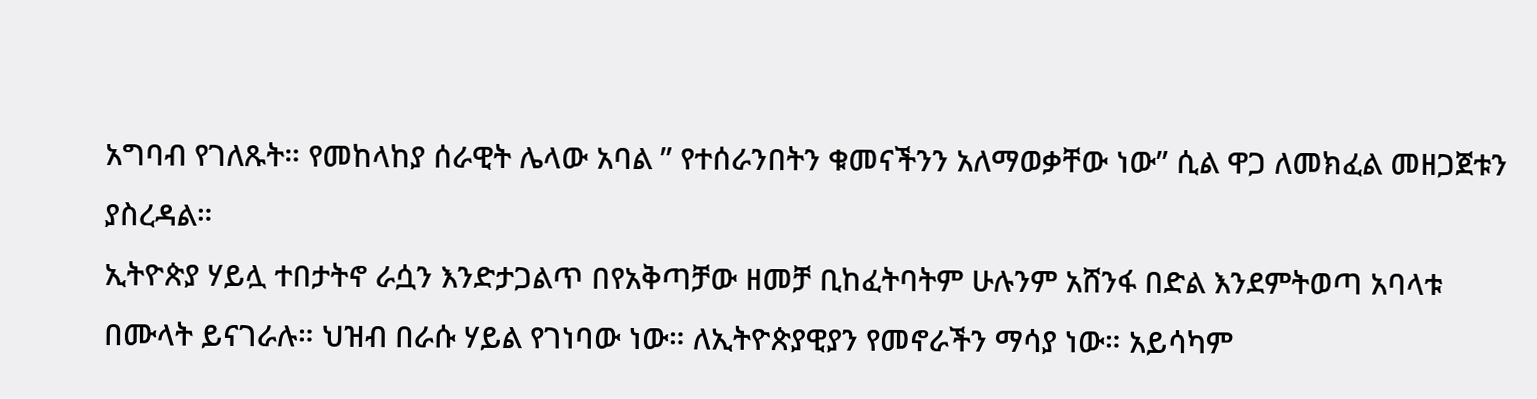አግባብ የገለጹት። የመከላከያ ሰራዊት ሌላው አባል ” የተሰራንበትን ቁመናችንን አለማወቃቸው ነው” ሲል ዋጋ ለመክፈል መዘጋጀቱን ያስረዳል።
ኢትዮጵያ ሃይሏ ተበታትኖ ራሷን እንድታጋልጥ በየአቅጣቻው ዘመቻ ቢከፈትባትም ሁሉንም አሸንፋ በድል እንደምትወጣ አባላቱ በሙላት ይናገራሉ። ህዝብ በራሱ ሃይል የገነባው ነው። ለኢትዮጵያዊያን የመኖራችን ማሳያ ነው። አይሳካም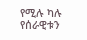የሚሉ ካሉ የሰራዊቱን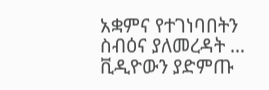አቋምና የተገነባበትን ስብዕና ያለመረዳት … ቪዲዮውን ያድምጡ